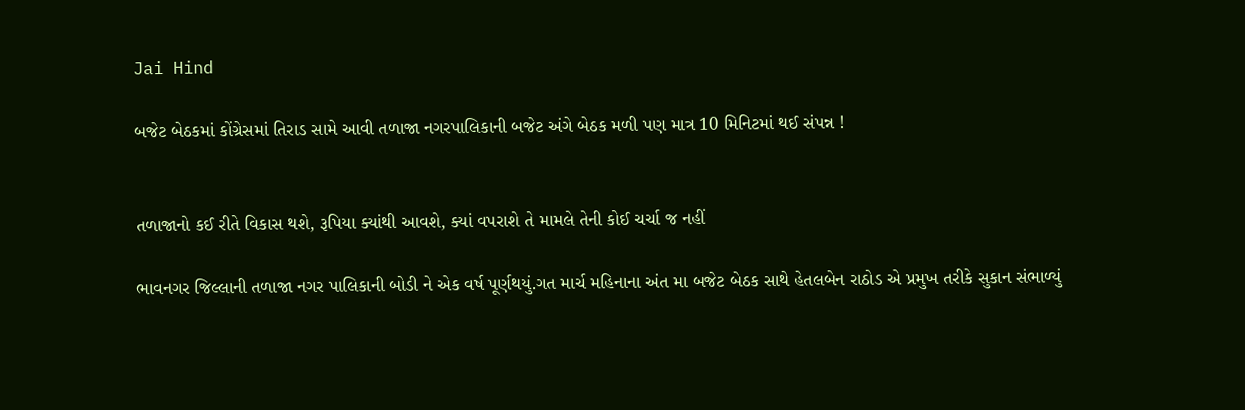Jai Hind

બજેટ બેઠકમાં કોંગ્રેસમાં તિરાડ સામે આવી તળાજા નગરપાલિકાની બજેટ અંગે બેઠક મળી પણ માત્ર 10 મિનિટમાં થઈ સંપન્ન !


તળાજાનો કઈ રીતે વિકાસ થશે, રૂપિયા ક્યાંથી આવશે, ક્યાં વપરાશે તે મામલે તેની કોઈ ચર્ચા જ નહીં

ભાવનગર જિલ્લાની તળાજા નગર પાલિકાની બોડી ને એક વર્ષ પૂર્ણથયું.ગત માર્ચ મહિનાના અંત મા બજેટ બેઠક સાથે હેતલબેન રાઠોડ એ પ્રમુખ તરીકે સુકાન સંભાળ્યું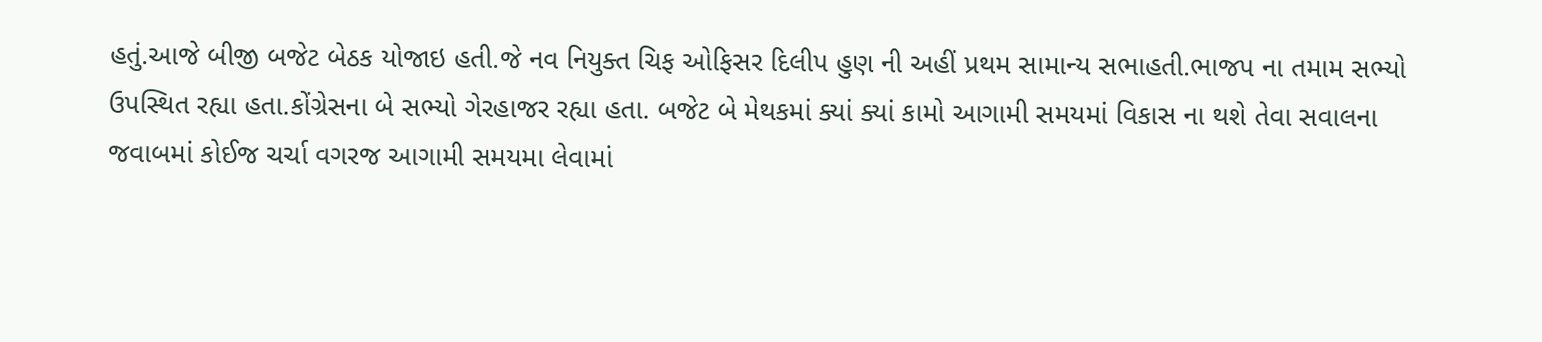હતું.આજે બીજી બજેટ બેઠક યોજાઇ હતી.જે નવ નિયુક્ત ચિફ ઓફિસર દિલીપ હુણ ની અહીં પ્રથમ સામાન્ય સભાહતી.ભાજપ ના તમામ સભ્યો ઉપસ્થિત રહ્યા હતા.કોંગ્રેસના બે સભ્યો ગેરહાજર રહ્યા હતા. બજેટ બે મેથકમાં ક્યાં ક્યાં કામો આગામી સમયમાં વિકાસ ના થશે તેવા સવાલના જવાબમાં કોઈજ ચર્ચા વગરજ આગામી સમયમા લેવામાં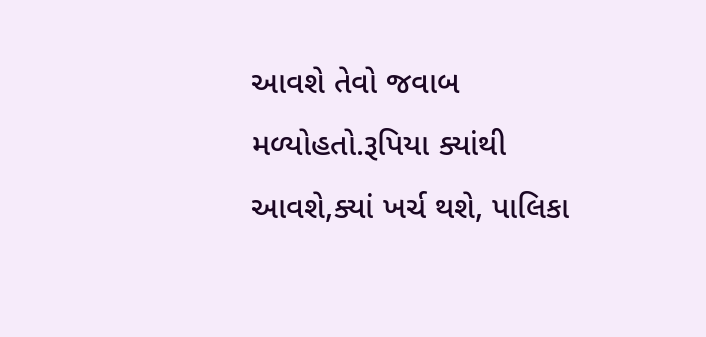આવશે તેવો જવાબ મળ્યોહતો.રૂપિયા ક્યાંથી આવશે,ક્યાં ખર્ચ થશે, પાલિકા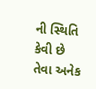ની સ્થિતિ કેવી છે તેવા અનેક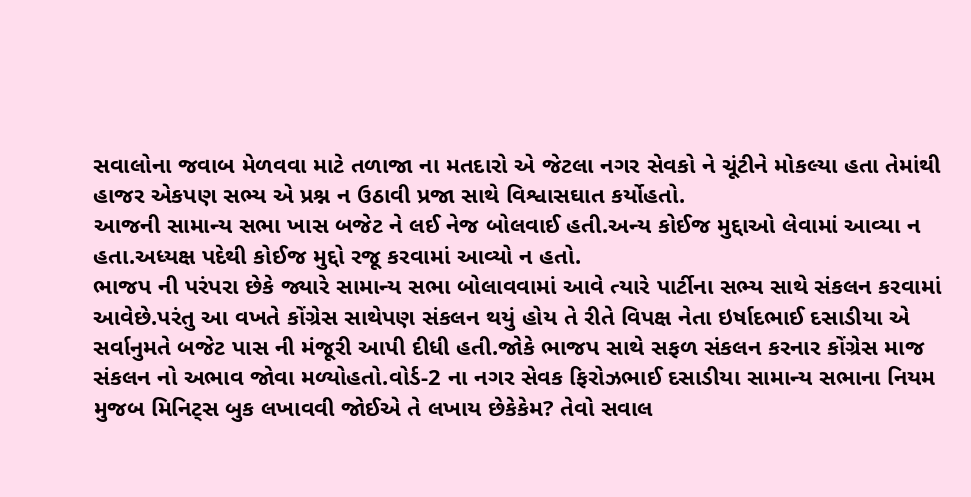સવાલોના જવાબ મેળવવા માટે તળાજા ના મતદારો એ જેટલા નગર સેવકો ને ચૂંટીને મોકલ્યા હતા તેમાંથી હાજર એકપણ સભ્ય એ પ્રશ્ન ન ઉઠાવી પ્રજા સાથે વિશ્વાસઘાત કર્યોહતો.
આજની સામાન્ય સભા ખાસ બજેટ ને લઈ નેજ બોલવાઈ હતી.અન્ય કોઈજ મુદ્દાઓ લેવામાં આવ્યા ન હતા.અધ્યક્ષ પદેથી કોઈજ મુદ્દો રજૂ કરવામાં આવ્યો ન હતો.
ભાજપ ની પરંપરા છેકે જ્યારે સામાન્ય સભા બોલાવવામાં આવે ત્યારે પાર્ટીના સભ્ય સાથે સંકલન કરવામાં આવેછે.પરંતુ આ વખતે કોંગ્રેસ સાથેપણ સંકલન થયું હોય તે રીતે વિપક્ષ નેતા ઇર્ષાદભાઈ દસાડીયા એ સર્વાનુમતે બજેટ પાસ ની મંજૂરી આપી દીધી હતી.જોકે ભાજપ સાથે સફળ સંકલન કરનાર કોંગ્રેસ માજ સંકલન નો અભાવ જોવા મળ્યોહતો.વોર્ડ-2 ના નગર સેવક ફિરોઝભાઈ દસાડીયા સામાન્ય સભાના નિયમ મુજબ મિનિટ્સ બુક લખાવવી જોઈએ તે લખાય છેકેકેમ? તેવો સવાલ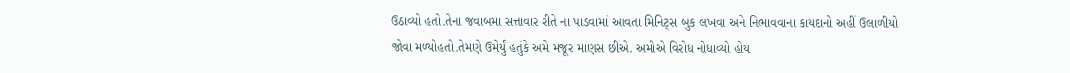ઉઠાવ્યો હતો.તેના જવાબમા સત્તાવાર રીતે ના પાડવામાં આવતા મિનિટ્સ બુક લખવા અને નિભાવવાના કાયદાનો અહીં ઉલાળીયો જોવા મળ્યોહતો.તેમણે ઉમેર્યું હતુંકે અમે મજૂર માણસ છીએ. અમોએ વિરોધ નોધાવ્યો હોય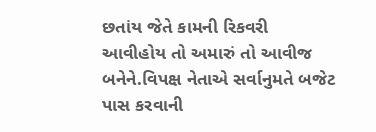છતાંય જેતે કામની રિકવરી આવીહોય તો અમારું તો આવીજ બનેને.વિપક્ષ નેતાએ સર્વાનુમતે બજેટ પાસ કરવાની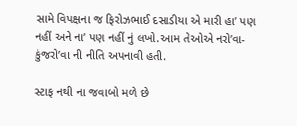સામે વિપક્ષના જ ફિરોઝભાઈ દસાડીયા એ મારી હા’ પણ નહીં અને ના’ પણ નહીં નું લખો.આમ તેઓએ નરો’વા- કુંજરો’વા ની નીતિ અપનાવી હતી.

સ્ટાફ નથી ના જવાબો મળે છે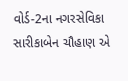વોર્ડ-2ના નગરસેવિકા સારીકાબેન ચૌહાણ એ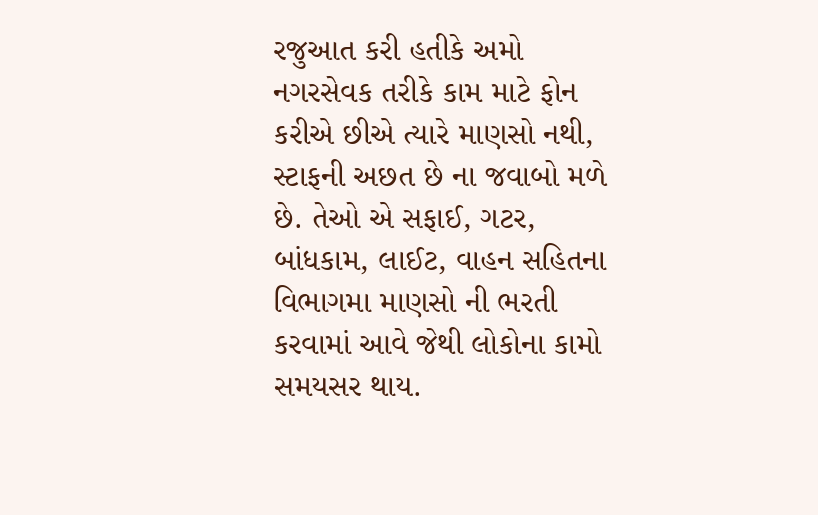રજુઆત કરી હતીકે અમો નગરસેવક તરીકે કામ માટે ફોન કરીએ છીએ ત્યારે માણસો નથી, સ્ટાફની અછત છે ના જવાબો મળે છે. તેઓ એ સફાઈ, ગટર, બાંધકામ, લાઈટ, વાહન સહિતના વિભાગમા માણસો ની ભરતી કરવામાં આવે જેથી લોકોના કામો સમયસર થાય.